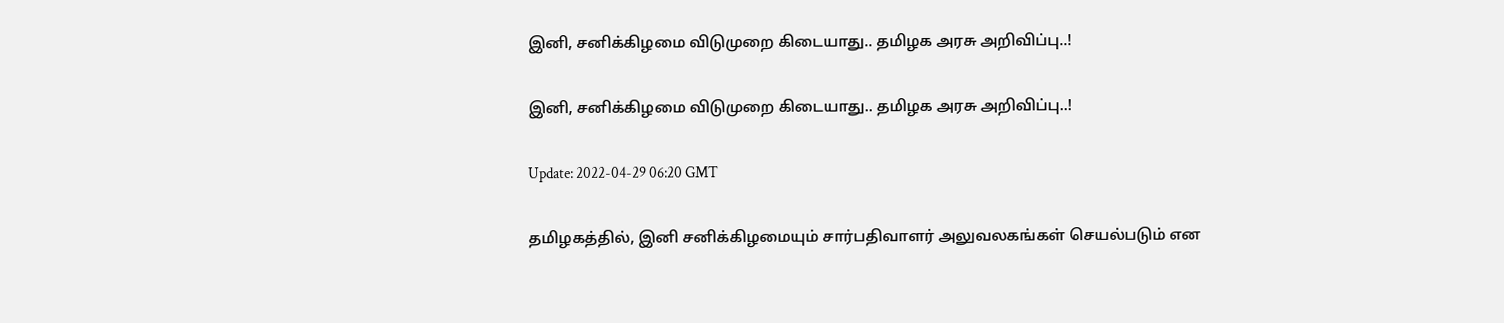இனி, சனிக்கிழமை விடுமுறை கிடையாது.. தமிழக அரசு அறிவிப்பு..!

இனி, சனிக்கிழமை விடுமுறை கிடையாது.. தமிழக அரசு அறிவிப்பு..!

Update: 2022-04-29 06:20 GMT

தமிழகத்தில், இனி சனிக்கிழமையும் சார்பதிவாளர் அலுவலகங்கள் செயல்படும் என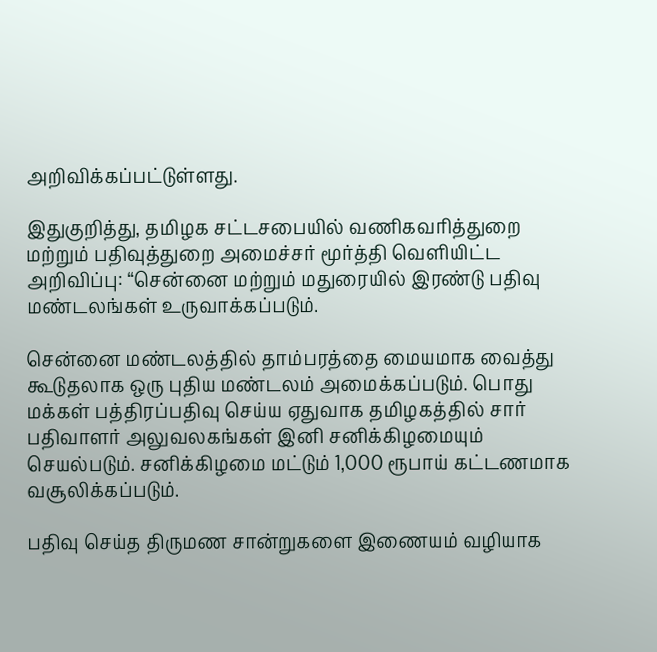அறிவிக்கப்பட்டுள்ளது.

இதுகுறித்து, தமிழக சட்டசபையில் வணிகவரித்துறை மற்றும் பதிவுத்துறை அமைச்சர் மூர்த்தி வெளியிட்ட அறிவிப்பு: “சென்னை மற்றும் மதுரையில் இரண்டு பதிவு மண்டலங்கள் உருவாக்கப்படும்.

சென்னை மண்டலத்தில் தாம்பரத்தை மையமாக வைத்து கூடுதலாக ஒரு புதிய மண்டலம் அமைக்கப்படும். பொது மக்கள் பத்திரப்பதிவு செய்ய ஏதுவாக தமிழகத்தில் சார் பதிவாளர் அலுவலகங்கள் இனி சனிக்கிழமையும் செயல்படும். சனிக்கிழமை மட்டும் 1,000 ரூபாய் கட்டணமாக வசூலிக்கப்படும்.

பதிவு செய்த திருமண சான்றுகளை இணையம் வழியாக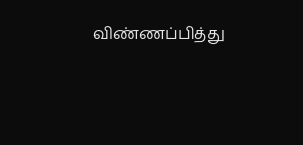விண்ணப்பித்து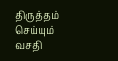திருத்தம் செய்யும் வசதி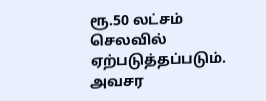ரூ.50 லட்சம் செலவில் ஏற்படுத்தப்படும். அவசர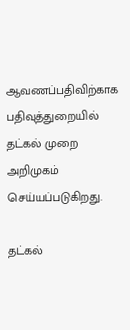ஆவணப்பதிவிற்காக பதிவுத்துறையில் தட்கல் முறை அறிமுகம் செய்யப்படுகிறது.

தட்கல்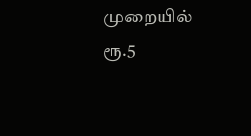முறையில் ரூ.5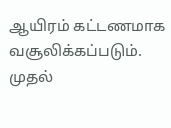ஆயிரம் கட்டணமாக வசூலிக்கப்படும். முதல்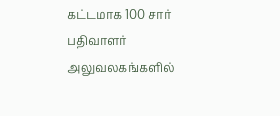கட்டமாக 100 சார் பதிவாளர் அலுவலகங்களில்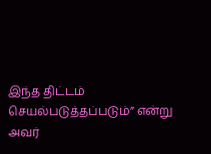இந்த திட்டம் செயல்படுத்தப்படும்” என்று அவர்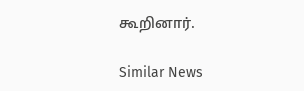கூறினார்.

Similar News